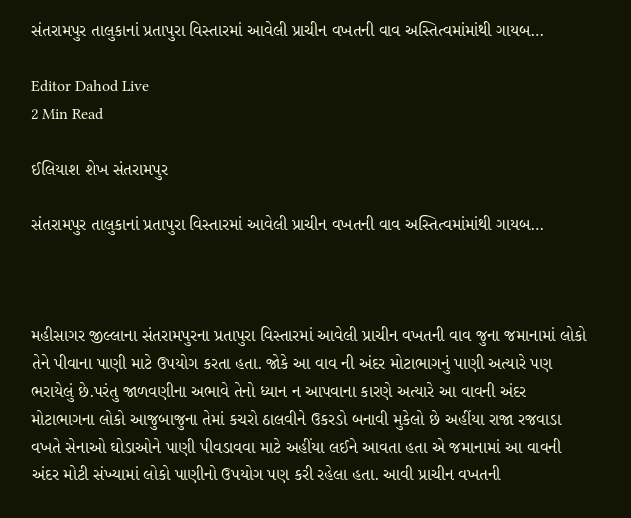સંતરામપુર તાલુકાનાં પ્રતાપુરા વિસ્તારમાં આવેલી પ્રાચીન વખતની વાવ અસ્તિત્વમાંમાંથી ગાયબ…

Editor Dahod Live
2 Min Read

ઈલિયાશ શેખ સંતરામપુર

સંતરામપુર તાલુકાનાં પ્રતાપુરા વિસ્તારમાં આવેલી પ્રાચીન વખતની વાવ અસ્તિત્વમાંમાંથી ગાયબ…



મહીસાગર જીલ્લાના સંતરામપુરના પ્રતાપુરા વિસ્તારમાં આવેલી પ્રાચીન વખતની વાવ જુના જમાનામાં લોકો તેને પીવાના પાણી માટે ઉપયોગ કરતા હતા. જોકે આ વાવ ની અંદર મોટાભાગનું પાણી અત્યારે પણ ભરાયેલું છે.પરંતુ જાળવણીના અભાવે તેનો ધ્યાન ન આપવાના કારણે અત્યારે આ વાવની અંદર મોટાભાગના લોકો આજુબાજુના તેમાં કચરો ઠાલવીને ઉકરડો બનાવી મુકેલો છે અહીંયા રાજા રજવાડા વખતે સેનાઓ ઘોડાઓને પાણી પીવડાવવા માટે અહીંયા લઈને આવતા હતા એ જમાનામાં આ વાવની અંદર મોટી સંખ્યામાં લોકો પાણીનો ઉપયોગ પણ કરી રહેલા હતા. આવી પ્રાચીન વખતની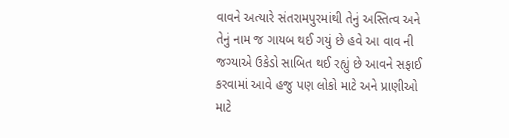વાવને અત્યારે સંતરામપુરમાંથી તેનું અસ્તિત્વ અને તેનું નામ જ ગાયબ થઈ ગયું છે હવે આ વાવ ની જગ્યાએ ઉકેડો સાબિત થઈ રહ્યું છે આવને સફાઈ કરવામાં આવે હજુ પણ લોકો માટે અને પ્રાણીઓ માટે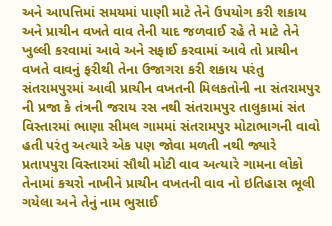અને આપત્તિમાં સમયમાં પાણી માટે તેને ઉપયોગ કરી શકાય અને પ્રાચીન વખતે વાવ તેની યાદ જળવાઈ રહે તે માટે તેને ખુલ્લી કરવામાં આવે અને સફાઈ કરવામાં આવે તો પ્રાચીન વખતે વાવનું ફરીથી તેના ઉજાગરા કરી શકાય પરંતુ સંતરામપુરમાં આવી પ્રાચીન વખતની મિલકતોની ના સંતરામપુર ની પ્રજા કે તંત્રની જરાય રસ નથી સંતરામપુર તાલુકામાં સંત વિસ્તારમાં ભાણા સીમલ ગામમાં સંતરામપુર મોટાભાગની વાવો હતી પરંતુ અત્યારે એક પણ જોવા મળતી નથી જ્યારે પ્રતાપપુરા વિસ્તારમાં સૌથી મોટી વાવ અત્યારે ગામના લોકો તેનામાં કચરો નાખીને પ્રાચીન વખતની વાવ નો ઇતિહાસ ભૂલી ગયેલા અને તેનું નામ ભુસાઈ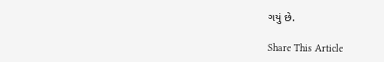ગયું છે.

Share This Article